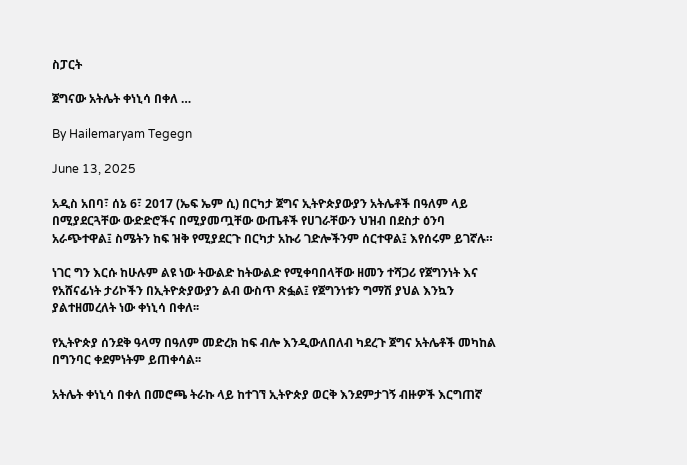ስፓርት

ጀግናው አትሌት ቀነኒሳ በቀለ …

By Hailemaryam Tegegn

June 13, 2025

አዲስ አበባ፣ ሰኔ 6፣ 2017 (ኤፍ ኤም ሲ) በርካታ ጀግና ኢትዮጵያውያን አትሌቶች በዓለም ላይ በሚያደርጓቸው ውድድሮችና በሚያመጧቸው ውጤቶች የሀገራቸውን ህዝብ በደስታ ዕንባ አራጭተዋል፤ ስሜትን ከፍ ዝቅ የሚያደርጉ በርካታ አኩሪ ገድሎችንም ሰርተዋል፤ እየሰሩም ይገኛሉ።

ነገር ግን እርሱ ከሁሉም ልዩ ነው ትውልድ ከትውልድ የሚቀባበላቸው ዘመን ተሻጋሪ የጀግንነት እና የአሸናፊነት ታሪኮችን በኢትዮጵያውያን ልብ ውስጥ ጽፏል፤ የጀግንነቱን ግማሽ ያህል እንኳን ያልተዘመረለት ነው ቀነኒሳ በቀለ፡፡

የኢትዮጵያ ሰንደቅ ዓላማ በዓለም መድረክ ከፍ ብሎ እንዲውለበለብ ካደረጉ ጀግና አትሌቶች መካከል በግንባር ቀደምነትም ይጠቀሳል፡፡

አትሌት ቀነኒሳ በቀለ በመሮጫ ትራኩ ላይ ከተገኘ ኢትዮጵያ ወርቅ እንደምታገኝ ብዙዎች እርግጠኛ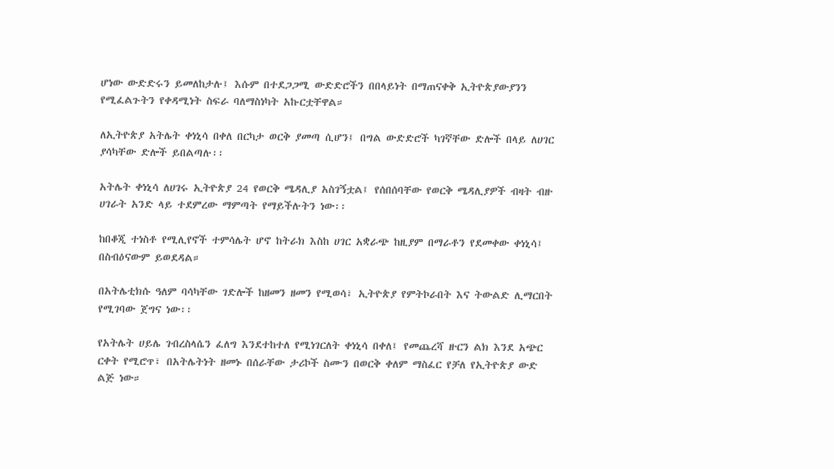ሆነው ውድድሩን ይመለከታሉ፤ እሱም በተደጋጋሚ ውድድሮችን በበላይነት በማጠናቀቅ ኢትዮጵያውያንን የሚፈልጉትን የቀዳሚነት ስፍራ ባለማስነካት አኩርቷቸዋል።

ለኢትዮጵያ አትሌት ቀነኒሳ በቀለ በርካታ ወርቅ ያመጣ ሲሆን፤ በግል ውድድሮች ካገኛቸው ድሎች በላይ ለሀገር ያሳካቸው ድሎች ይበልጣሉ፡፡

አትሌት ቀነኒሳ ለሀገሩ ኢትዮጵያ 24 የወርቅ ሜዳሊያ አስገኝቷል፤ የሰበሰባቸው የወርቅ ሜዳሊያዎች ብዛት ብዙ ሀገራት አንድ ላይ ተደምረው ማምጣት የማይችሉትን ነው፡፡

ከበቆጂ ተነስቶ የሚሊየኖች ተምሳሌት ሆኖ ከትራክ እስከ ሀገር አቋራጭ ከዚያም በማራቶን የደመቀው ቀነኒሳ፤ በስብዕናውም ይወደዳል።

በአትሌቲክሱ ዓለም ባሳካቸው ገድሎች ከዘመን ዘመን የሚወሳ፣ ኢትዮጵያ የምትኮራበት እና ትውልድ ሊማርበት የሚገባው ጀግና ነው፡፡

የአትሌት ሀይሌ ገብረስላሴን ፈለግ እንደተከተለ የሚነገርለት ቀነኒሳ በቀለ፤ የመጨረሻ ዙርን ልክ እንደ አጭር ርቀት የሚሮጥ፣ በአትሌትነት ዘመኑ በሰራቸው ታሪኮች ስሙን በወርቅ ቀለም ማስፈር የቻለ የኢትዮጵያ ውድ ልጅ ነው።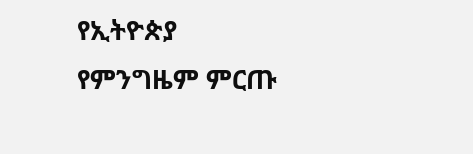የኢትዮጵያ የምንግዜም ምርጡ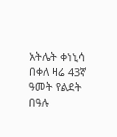አትሌት ቀነኒሳ በቀለ ዛሬ 43ኛ ዓመት የልደት በዓሉ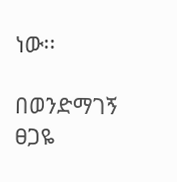ነው፡፡

በወንድማገኝ ፀጋዬ